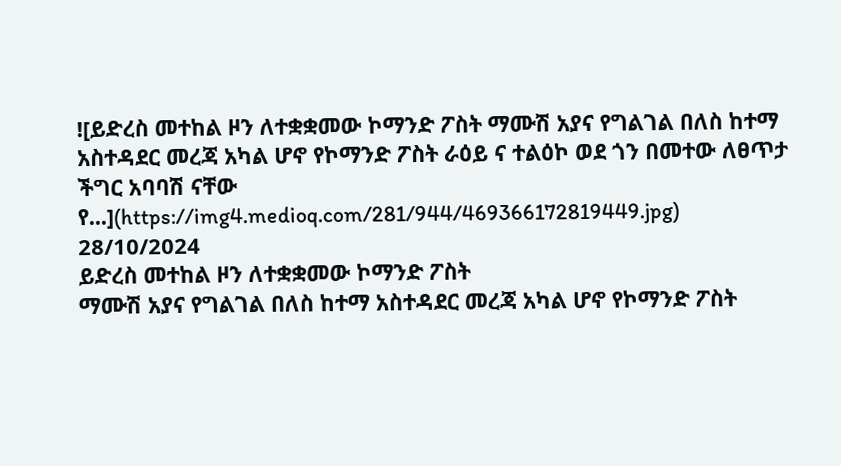![ይድረስ መተከል ዞን ለተቋቋመው ኮማንድ ፖስት ማሙሽ አያና የግልገል በለስ ከተማ አስተዳደር መረጃ አካል ሆኖ የኮማንድ ፖስት ራዕይ ና ተልዕኮ ወደ ጎን በመተው ለፀጥታ ችግር አባባሽ ናቸው የ...](https://img4.medioq.com/281/944/469366172819449.jpg)
28/10/2024
ይድረስ መተከል ዞን ለተቋቋመው ኮማንድ ፖስት
ማሙሽ አያና የግልገል በለስ ከተማ አስተዳደር መረጃ አካል ሆኖ የኮማንድ ፖስት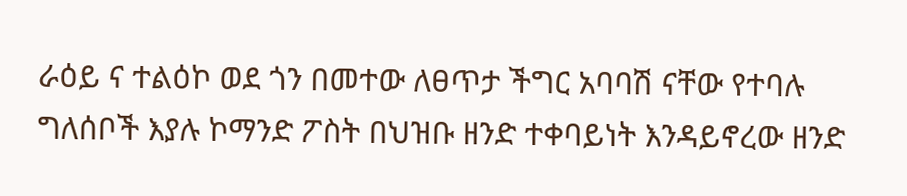ራዕይ ና ተልዕኮ ወደ ጎን በመተው ለፀጥታ ችግር አባባሽ ናቸው የተባሉ ግለሰቦች እያሉ ኮማንድ ፖስት በህዝቡ ዘንድ ተቀባይነት እንዳይኖረው ዘንድ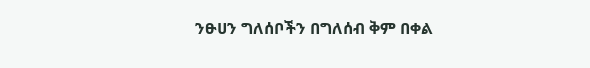ንፁሀን ግለሰቦችን በግለሰብ ቅም በቀል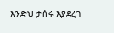እንድህ ታሰሩ እያደረገ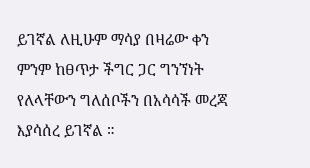ይገኛል ለዚሁም ማሳያ በዛሬው ቀን ምንም ከፀጥታ ችግር ጋር ግንኘነት የለላቸውን ግለሰቦችን በአሳሳች መረጃ እያሳሰረ ይገኛል ።